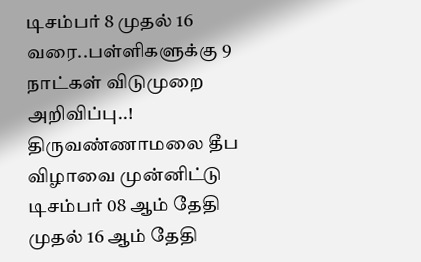டிசம்பர் 8 முதல் 16 வரை..பள்ளிகளுக்கு 9 நாட்கள் விடுமுறை அறிவிப்பு..!
திருவண்ணாமலை தீப விழாவை முன்னிட்டு டிசம்பர் 08 ஆம் தேதி முதல் 16 ஆம் தேதி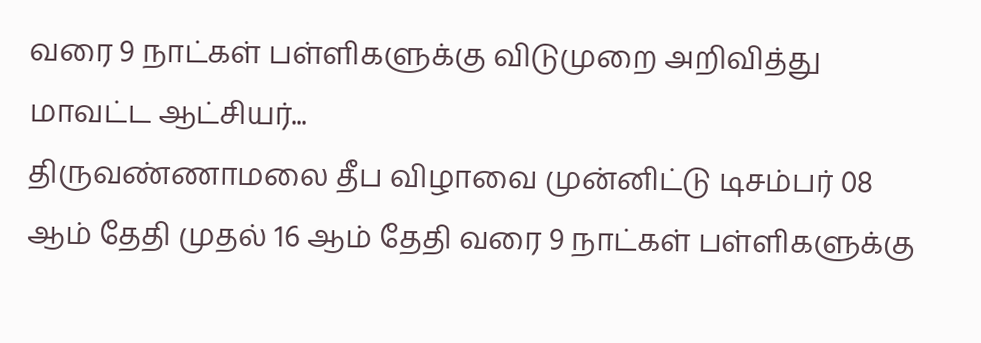வரை 9 நாட்கள் பள்ளிகளுக்கு விடுமுறை அறிவித்து மாவட்ட ஆட்சியர்...
திருவண்ணாமலை தீப விழாவை முன்னிட்டு டிசம்பர் 08 ஆம் தேதி முதல் 16 ஆம் தேதி வரை 9 நாட்கள் பள்ளிகளுக்கு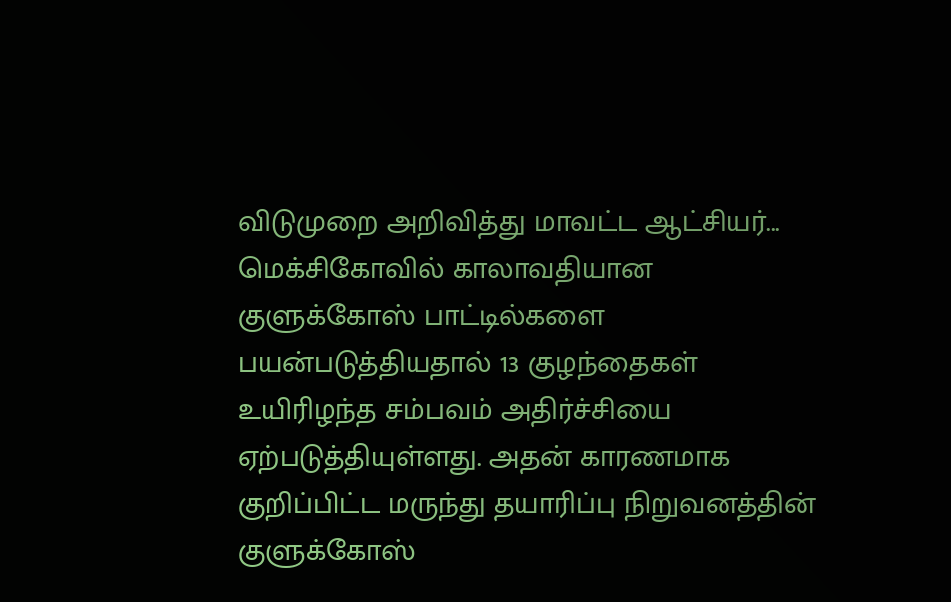விடுமுறை அறிவித்து மாவட்ட ஆட்சியர்...
மெக்சிகோவில் காலாவதியான குளுக்கோஸ் பாட்டில்களை பயன்படுத்தியதால் 13 குழந்தைகள் உயிரிழந்த சம்பவம் அதிர்ச்சியை ஏற்படுத்தியுள்ளது. அதன் காரணமாக குறிப்பிட்ட மருந்து தயாரிப்பு நிறுவனத்தின் குளுக்கோஸ்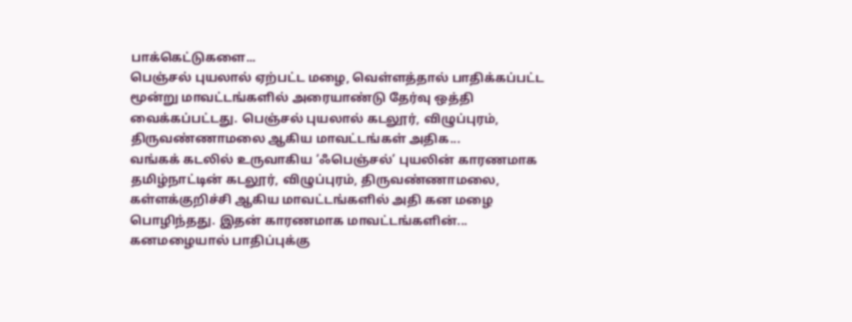பாக்கெட்டுகளை...
பெஞ்சல் புயலால் ஏற்பட்ட மழை, வெள்ளத்தால் பாதிக்கப்பட்ட மூன்று மாவட்டங்களில் அரையாண்டு தேர்வு ஒத்தி வைக்கப்பட்டது. பெஞ்சல் புயலால் கடலூர், விழுப்புரம், திருவண்ணாமலை ஆகிய மாவட்டங்கள் அதிக...
வங்கக் கடலில் உருவாகிய ‘ஃபெஞ்சல்’ புயலின் காரணமாக தமிழ்நாட்டின் கடலூர், விழுப்புரம், திருவண்ணாமலை, கள்ளக்குறிச்சி ஆகிய மாவட்டங்களில் அதி கன மழை பொழிந்தது. இதன் காரணமாக மாவட்டங்களின்...
கனமழையால் பாதிப்புக்கு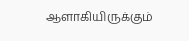ஆளாகியிருக்கும்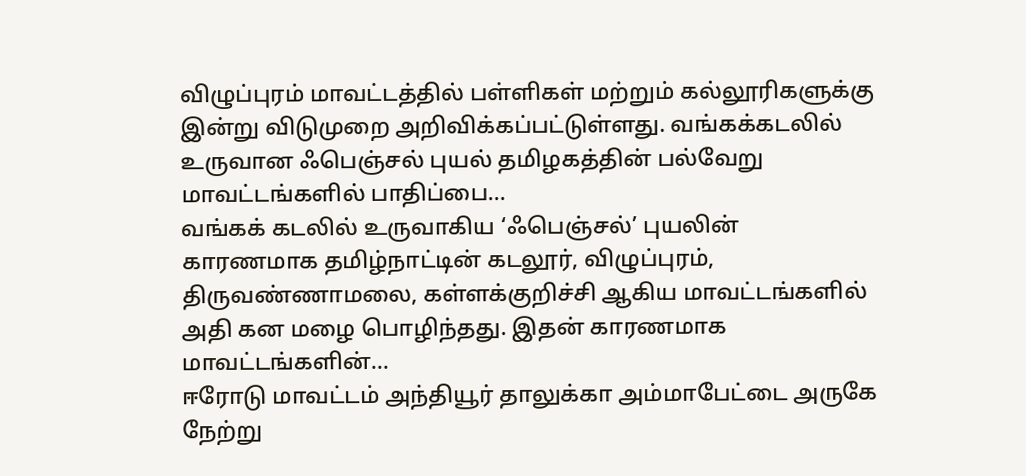விழுப்புரம் மாவட்டத்தில் பள்ளிகள் மற்றும் கல்லூரிகளுக்கு இன்று விடுமுறை அறிவிக்கப்பட்டுள்ளது. வங்கக்கடலில் உருவான ஃபெஞ்சல் புயல் தமிழகத்தின் பல்வேறு மாவட்டங்களில் பாதிப்பை...
வங்கக் கடலில் உருவாகிய ‘ஃபெஞ்சல்’ புயலின் காரணமாக தமிழ்நாட்டின் கடலூர், விழுப்புரம், திருவண்ணாமலை, கள்ளக்குறிச்சி ஆகிய மாவட்டங்களில் அதி கன மழை பொழிந்தது. இதன் காரணமாக மாவட்டங்களின்...
ஈரோடு மாவட்டம் அந்தியூர் தாலுக்கா அம்மாபேட்டை அருகே நேற்று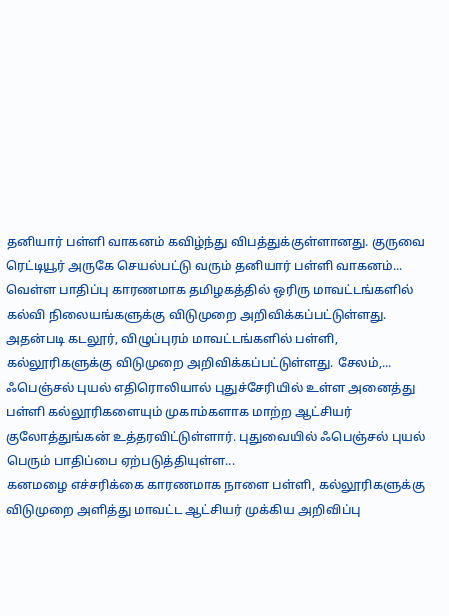தனியார் பள்ளி வாகனம் கவிழ்ந்து விபத்துக்குள்ளானது. குருவை ரெட்டியூர் அருகே செயல்பட்டு வரும் தனியார் பள்ளி வாகனம்...
வெள்ள பாதிப்பு காரணமாக தமிழகத்தில் ஒரிரு மாவட்டங்களில் கல்வி நிலையங்களுக்கு விடுமுறை அறிவிக்கப்பட்டுள்ளது. அதன்படி கடலூர், விழுப்புரம் மாவட்டங்களில் பள்ளி, கல்லூரிகளுக்கு விடுமுறை அறிவிக்கப்பட்டுள்ளது. சேலம்,...
ஃபெஞ்சல் புயல் எதிரொலியால் புதுச்சேரியில் உள்ள அனைத்து பள்ளி கல்லூரிகளையும் முகாம்களாக மாற்ற ஆட்சியர் குலோத்துங்கன் உத்தரவிட்டுள்ளார். புதுவையில் ஃபெஞ்சல் புயல் பெரும் பாதிப்பை ஏற்படுத்தியுள்ள...
கனமழை எச்சரிக்கை காரணமாக நாளை பள்ளி, கல்லூரிகளுக்கு விடுமுறை அளித்து மாவட்ட ஆட்சியர் முக்கிய அறிவிப்பு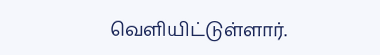வெளியிட்டுள்ளார்.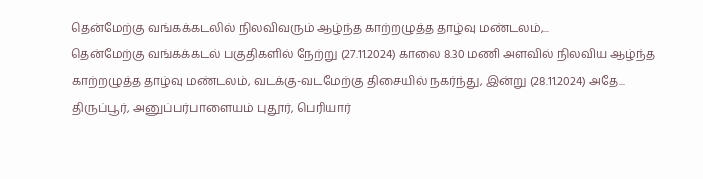தென்மேற்கு வங்கக்கடலில் நிலவிவரும் ஆழ்ந்த காற்றழுத்த தாழ்வு மண்டலம்,...
தென்மேற்கு வங்கக்கடல் பகுதிகளில் நேற்று (27.11.2024) காலை 8.30 மணி அளவில் நிலவிய ஆழ்ந்த காற்றழுத்த தாழ்வு மண்டலம், வடக்கு-வடமேற்கு திசையில் நகர்ந்து, இன்று (28.11.2024) அதே...
திருப்பூர், அனுப்பர்பாளையம் புதூர், பெரியார்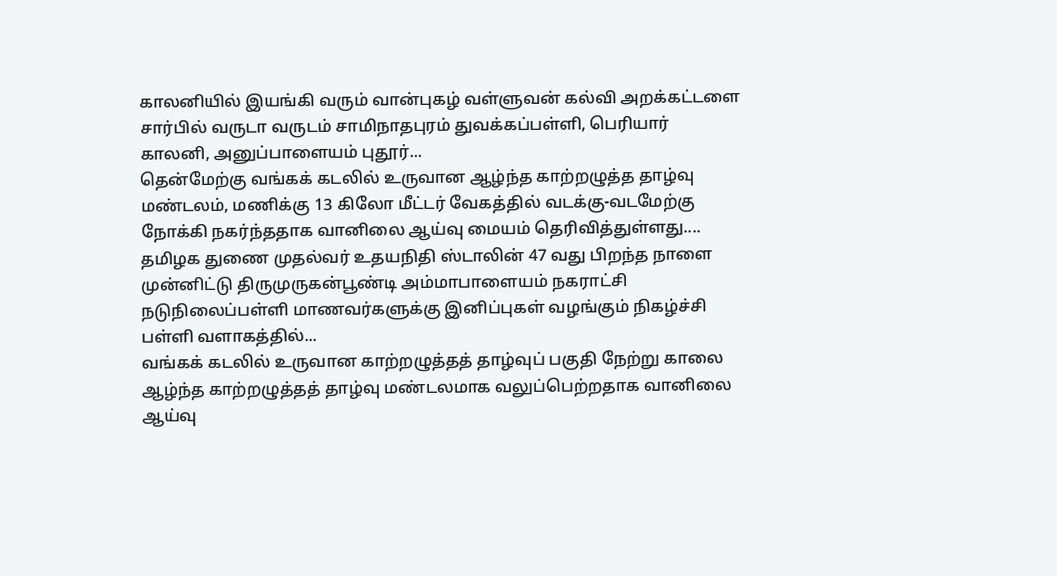காலனியில் இயங்கி வரும் வான்புகழ் வள்ளுவன் கல்வி அறக்கட்டளை சார்பில் வருடா வருடம் சாமிநாதபுரம் துவக்கப்பள்ளி, பெரியார் காலனி, அனுப்பாளையம் புதூர்...
தென்மேற்கு வங்கக் கடலில் உருவான ஆழ்ந்த காற்றழுத்த தாழ்வு மண்டலம், மணிக்கு 13 கிலோ மீட்டர் வேகத்தில் வடக்கு-வடமேற்கு நோக்கி நகர்ந்ததாக வானிலை ஆய்வு மையம் தெரிவித்துள்ளது....
தமிழக துணை முதல்வர் உதயநிதி ஸ்டாலின் 47 வது பிறந்த நாளை முன்னிட்டு திருமுருகன்பூண்டி அம்மாபாளையம் நகராட்சி நடுநிலைப்பள்ளி மாணவர்களுக்கு இனிப்புகள் வழங்கும் நிகழ்ச்சி பள்ளி வளாகத்தில்...
வங்கக் கடலில் உருவான காற்றழுத்தத் தாழ்வுப் பகுதி நேற்று காலை ஆழ்ந்த காற்றழுத்தத் தாழ்வு மண்டலமாக வலுப்பெற்றதாக வானிலை ஆய்வு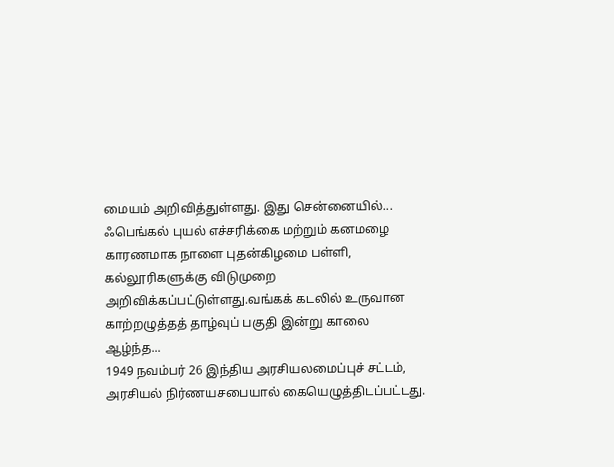மையம் அறிவித்துள்ளது. இது சென்னையில்...
ஃபெங்கல் புயல் எச்சரிக்கை மற்றும் கனமழை காரணமாக நாளை புதன்கிழமை பள்ளி, கல்லூரிகளுக்கு விடுமுறை அறிவிக்கப்பட்டுள்ளது.வங்கக் கடலில் உருவான காற்றழுத்தத் தாழ்வுப் பகுதி இன்று காலை ஆழ்ந்த...
1949 நவம்பர் 26 இந்திய அரசியலமைப்புச் சட்டம், அரசியல் நிர்ணயசபையால் கையெழுத்திடப்பட்டது.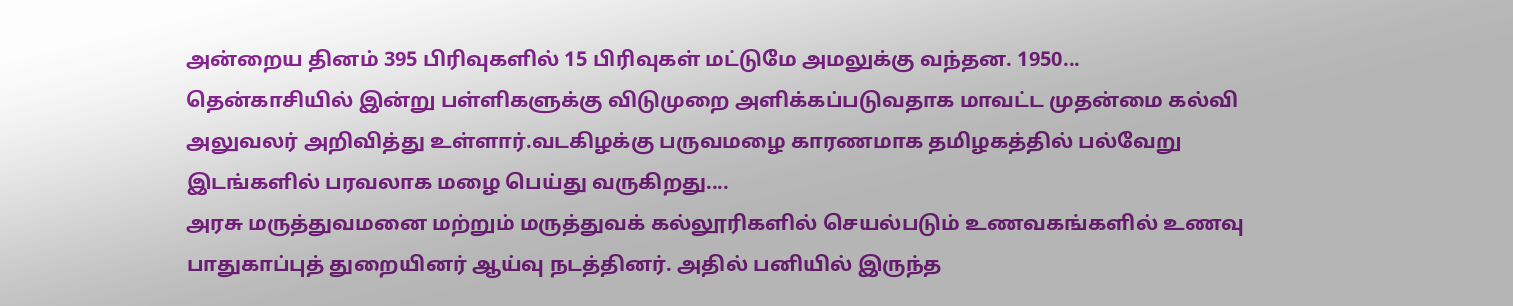அன்றைய தினம் 395 பிரிவுகளில் 15 பிரிவுகள் மட்டுமே அமலுக்கு வந்தன. 1950...
தென்காசியில் இன்று பள்ளிகளுக்கு விடுமுறை அளிக்கப்படுவதாக மாவட்ட முதன்மை கல்வி அலுவலர் அறிவித்து உள்ளார்.வடகிழக்கு பருவமழை காரணமாக தமிழகத்தில் பல்வேறு இடங்களில் பரவலாக மழை பெய்து வருகிறது....
அரசு மருத்துவமனை மற்றும் மருத்துவக் கல்லூரிகளில் செயல்படும் உணவகங்களில் உணவு பாதுகாப்புத் துறையினர் ஆய்வு நடத்தினர். அதில் பனியில் இருந்த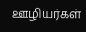ஊழியர்கள்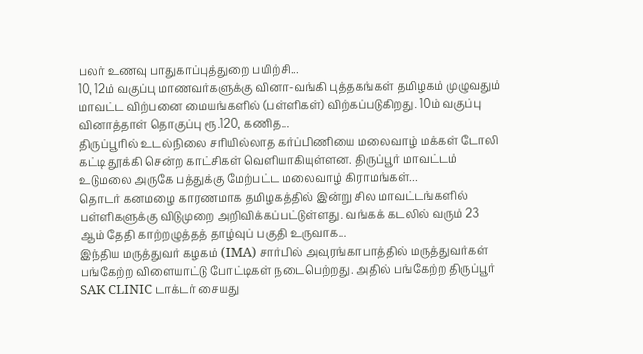பலர் உணவு பாதுகாப்புத்துறை பயிற்சி...
10, 12ம் வகுப்பு மாணவர்களுக்கு வினா-வங்கி புத்தகங்கள் தமிழகம் முழுவதும் மாவட்ட விற்பனை மையங்களில் (பள்ளிகள்) விற்கப்படுகிறது. 10ம் வகுப்பு வினாத்தாள் தொகுப்பு ரூ.120, கணித...
திருப்பூரில் உடல்நிலை சரியில்லாத கர்ப்பிணியை மலைவாழ் மக்கள் டோலி கட்டி தூக்கி சென்ற காட்சிகள் வெளியாகியுள்ளன. திருப்பூர் மாவட்டம் உடுமலை அருகே பத்துக்கு மேற்பட்ட மலைவாழ் கிராமங்கள்...
தொடர் கனமழை காரணமாக தமிழகத்தில் இன்று சில மாவட்டங்களில் பள்ளிகளுக்கு விடுமுறை அறிவிக்கப்பட்டுள்ளது. வங்கக் கடலில் வரும் 23 ஆம் தேதி காற்றழுத்தத் தாழ்வுப் பகுதி உருவாக...
இந்திய மருத்துவர் கழகம் (IMA) சார்பில் அவுரங்காபாத்தில் மருத்துவர்கள் பங்கேற்ற விளையாட்டு போட்டிகள் நடைபெற்றது. அதில் பங்கேற்ற திருப்பூர் SAK CLINIC டாக்டர் சையது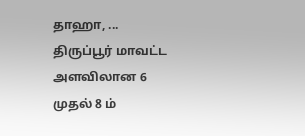தாஹா, ...
திருப்பூர் மாவட்ட அளவிலான 6 முதல் 8 ம்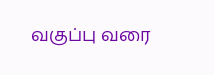வகுப்பு வரை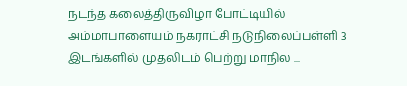நடந்த கலைத்திருவிழா போட்டியில் அம்மாபாளையம் நகராட்சி நடுநிலைப்பள்ளி 3 இடங்களில் முதலிடம் பெற்று மாநில ...